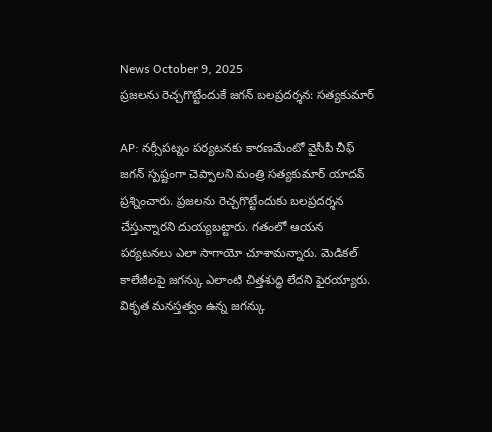News October 9, 2025
ప్రజలను రెచ్చగొట్టేందుకే జగన్ బలప్రదర్శన: సత్యకుమార్

AP: నర్సీపట్నం పర్యటనకు కారణమేంటో వైసీపీ చీఫ్ జగన్ స్పష్టంగా చెప్పాలని మంత్రి సత్యకుమార్ యాదవ్ ప్రశ్నించారు. ప్రజలను రెచ్చగొట్టేందుకు బలప్రదర్శన చేస్తున్నారని దుయ్యబట్టారు. గతంలో ఆయన పర్యటనలు ఎలా సాగాయో చూశామన్నారు. మెడికల్ కాలేజీలపై జగన్కు ఎలాంటి చిత్తశుద్ధి లేదని ఫైరయ్యారు. వికృత మనస్తత్వం ఉన్న జగన్కు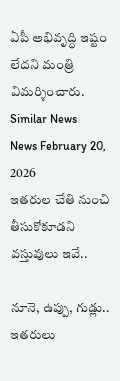ఏపీ అభివృద్ధి ఇష్టం లేదని మంత్రి విమర్శించారు.
Similar News
News February 20, 2026
ఇతరుల చేతి నుంచి తీసుకోకూడని వస్తువులు ఇవే..

నూనె, ఉప్పు, గుడ్లు.. ఇతరులు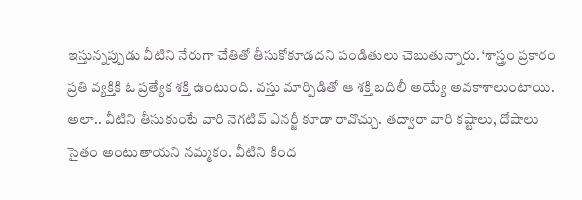ఇస్తున్నప్పుడు వీటిని నేరుగా చేతితో తీసుకోకూడదని పండితులు చెబుతున్నారు. ‘శాస్త్రం ప్రకారం ప్రతి వ్యక్తికి ఓ ప్రత్యేక శక్తి ఉంటుంది. వస్తు మార్పిడితో ఆ శక్తి బదిలీ అయ్యే అవకాశాలుంటాయి. అలా.. వీటిని తీసుకుంటే వారి నెగటివ్ ఎనర్జీ కూడా రావొచ్చు. తద్వారా వారి కష్టాలు, దోషాలు సైతం అంటుతాయని నమ్మకం. వీటిని కింద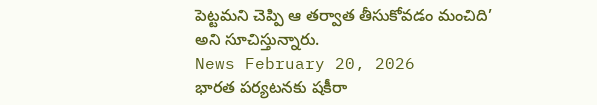పెట్టమని చెప్పి ఆ తర్వాత తీసుకోవడం మంచిది’ అని సూచిస్తున్నారు.
News February 20, 2026
భారత పర్యటనకు షకీరా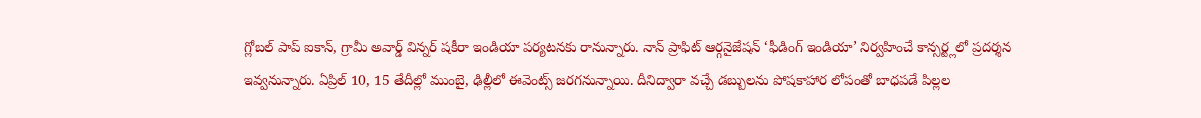గ్లోబల్ పాప్ ఐకాన్, గ్రామీ అవార్డ్ విన్నర్ షకీరా ఇండియా పర్యటనకు రానున్నారు. నాన్ ప్రాఫిట్ ఆర్గనైజేషన్ ‘ఫీడింగ్ ఇండియా’ నిర్వహించే కాన్సర్ట్లలో ప్రదర్శన ఇవ్వనున్నారు. ఏప్రిల్ 10, 15 తేదీల్లో ముంబై, ఢిల్లీలో ఈవెంట్స్ జరగనున్నాయి. దీనిద్వారా వచ్చే డబ్బులను పోషకాహార లోపంతో బాధపడే పిల్లల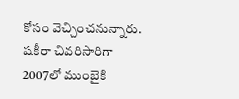కోసం వెచ్చించనున్నారు. షకీరా చివరిసారిగా 2007లో ముంబైకి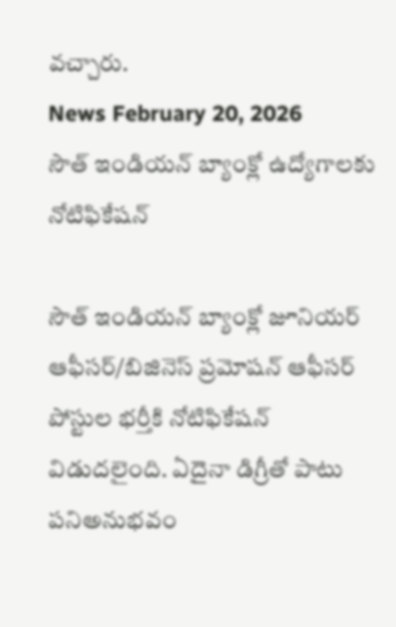వచ్చారు.
News February 20, 2026
సౌత్ ఇండియన్ బ్యాంక్లో ఉద్యోగాలకు నోటిఫికేషన్

సౌత్ ఇండియన్ బ్యాంక్లో జూనియర్ ఆఫీసర్/బిజినెస్ ప్రమోషన్ ఆఫీసర్ పోస్టుల భర్తీకి నోటిఫికేషన్ విడుదలైంది. ఏదైనా డిగ్రీతో పాటు పనిఅనుభవం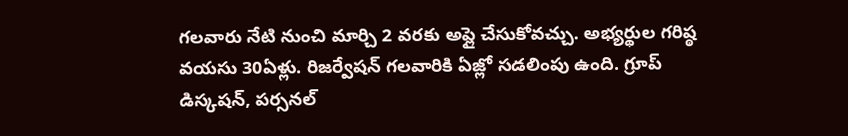గలవారు నేటి నుంచి మార్చి 2 వరకు అప్లై చేసుకోవచ్చు. అభ్యర్థుల గరిష్ఠ వయసు 30ఏళ్లు. రిజర్వేషన్ గలవారికి ఏజ్లో సడలింపు ఉంది. గ్రూప్ డిస్కషన్, పర్సనల్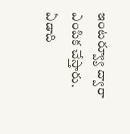ఇంటర్వ్యూ ద్వారా ఎంపిక చేస్తారు. ఏడాది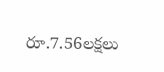రూ.7.56లక్షలు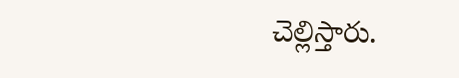చెల్లిస్తారు.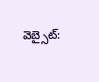వెబ్సైట్: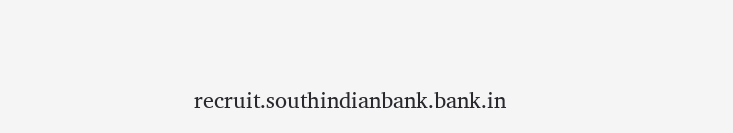recruit.southindianbank.bank.in